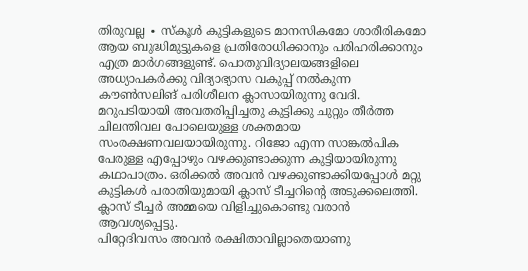തിരുവല്ല ∙ സ്കൂൾ കുട്ടികളുടെ മാനസികമോ ശാരീരികമോ ആയ ബുദ്ധിമുട്ടുകളെ പ്രതിരോധിക്കാനും പരിഹരിക്കാനും എത്ര മാർഗങ്ങളുണ്ട്. പൊതുവിദ്യാലയങ്ങളിലെ അധ്യാപകർക്കു വിദ്യാഭ്യാസ വകുപ്പ് നൽകുന്ന കൗൺസലിങ് പരിശീലന ക്ലാസായിരുന്നു വേദി.
മറുപടിയായി അവതരിപ്പിച്ചതു കുട്ടിക്കു ചുറ്റും തീർത്ത ചിലന്തിവല പോലെയുള്ള ശക്തമായ സംരക്ഷണവലയായിരുന്നു. റിജോ എന്ന സാങ്കൽപിക പേരുള്ള എപ്പോഴും വഴക്കുണ്ടാക്കുന്ന കുട്ടിയായിരുന്നു കഥാപാത്രം. ഒരിക്കൽ അവൻ വഴക്കുണ്ടാക്കിയപ്പോൾ മറ്റു കുട്ടികൾ പരാതിയുമായി ക്ലാസ് ടീച്ചറിന്റെ അടുക്കലെത്തി. ക്ലാസ് ടീച്ചർ അമ്മയെ വിളിച്ചുകൊണ്ടു വരാൻ ആവശ്യപ്പെട്ടു.
പിറ്റേദിവസം അവൻ രക്ഷിതാവില്ലാതെയാണു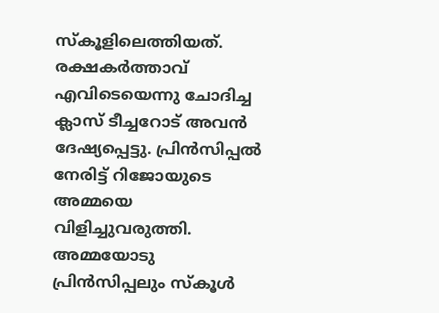സ്കൂളിലെത്തിയത്. രക്ഷകർത്താവ് എവിടെയെന്നു ചോദിച്ച ക്ലാസ് ടീച്ചറോട് അവൻ ദേഷ്യപ്പെട്ടു. പ്രിൻസിപ്പൽ നേരിട്ട് റിജോയുടെ അമ്മയെ വിളിച്ചുവരുത്തി.
അമ്മയോടു പ്രിൻസിപ്പലും സ്കൂൾ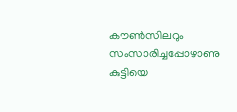കൗൺസിലറും സംസാരിച്ചപ്പോഴാണു കുട്ടിയെ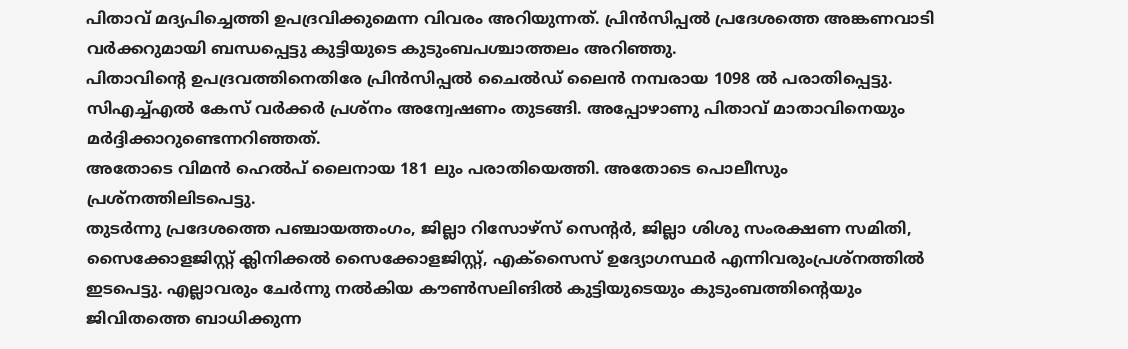പിതാവ് മദ്യപിച്ചെത്തി ഉപദ്രവിക്കുമെന്ന വിവരം അറിയുന്നത്. പ്രിൻസിപ്പൽ പ്രദേശത്തെ അങ്കണവാടി വർക്കറുമായി ബന്ധപ്പെട്ടു കുട്ടിയുടെ കുടുംബപശ്ചാത്തലം അറിഞ്ഞു.
പിതാവിന്റെ ഉപദ്രവത്തിനെതിരേ പ്രിൻസിപ്പൽ ചൈൽഡ് ലൈൻ നമ്പരായ 1098 ൽ പരാതിപ്പെട്ടു. സിഎച്ച്എൽ കേസ് വർക്കർ പ്രശ്നം അന്വേഷണം തുടങ്ങി. അപ്പോഴാണു പിതാവ് മാതാവിനെയും മർദ്ദിക്കാറുണ്ടെന്നറിഞ്ഞത്.
അതോടെ വിമൻ ഹെൽപ് ലൈനായ 181 ലും പരാതിയെത്തി. അതോടെ പൊലീസും പ്രശ്നത്തിലിടപെട്ടു.
തുടർന്നു പ്രദേശത്തെ പഞ്ചായത്തംഗം, ജില്ലാ റിസോഴ്സ് സെന്റർ, ജില്ലാ ശിശു സംരക്ഷണ സമിതി, സൈക്കോളജിസ്റ്റ് ക്ലിനിക്കൽ സൈക്കോളജിസ്റ്റ്, എക്സൈസ് ഉദ്യോഗസ്ഥർ എന്നിവരുംപ്രശ്നത്തിൽ ഇടപെട്ടു. എല്ലാവരും ചേർന്നു നൽകിയ കൗൺസലിങിൽ കുട്ടിയുടെയും കുടുംബത്തിന്റെയും ജിവിതത്തെ ബാധിക്കുന്ന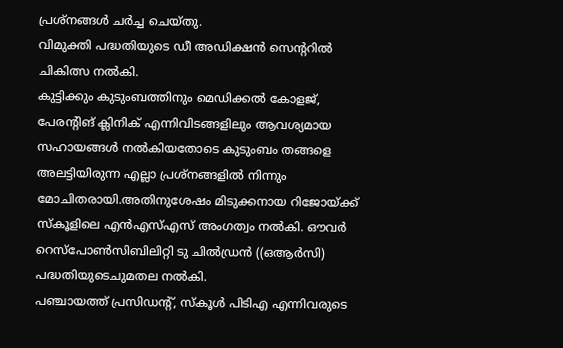പ്രശ്നങ്ങൾ ചർച്ച ചെയ്തു.
വിമുക്തി പദ്ധതിയുടെ ഡീ അഡിക്ഷൻ സെന്ററിൽ ചികിത്സ നൽകി.
കുട്ടിക്കും കുടുംബത്തിനും മെഡിക്കൽ കോളജ്, പേരന്റിങ് ക്ലിനിക് എന്നിവിടങ്ങളിലും ആവശ്യമായ സഹായങ്ങൾ നൽകിയതോടെ കുടുംബം തങ്ങളെ അലട്ടിയിരുന്ന എല്ലാ പ്രശ്നങ്ങളിൽ നിന്നും മോചിതരായി.അതിനുശേഷം മിടുക്കനായ റിജോയ്ക്ക് സ്കൂളിലെ എൻഎസ്എസ് അംഗത്വം നൽകി. ഔവർ റെസ്പോൺസിബിലിറ്റി ടു ചിൽഡ്രൻ ((ഒആർസി) പദ്ധതിയുടെചുമതല നൽകി.
പഞ്ചായത്ത് പ്രസിഡന്റ്, സ്കൂൾ പിടിഎ എന്നിവരുടെ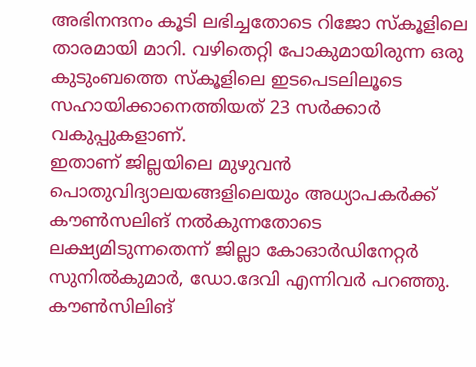അഭിനന്ദനം കൂടി ലഭിച്ചതോടെ റിജോ സ്കൂളിലെ താരമായി മാറി. വഴിതെറ്റി പോകുമായിരുന്ന ഒരു കുടുംബത്തെ സ്കൂളിലെ ഇടപെടലിലൂടെ സഹായിക്കാനെത്തിയത് 23 സർക്കാർ വകുപ്പുകളാണ്.
ഇതാണ് ജില്ലയിലെ മുഴുവൻ പൊതുവിദ്യാലയങ്ങളിലെയും അധ്യാപകർക്ക് കൗൺസലിങ് നൽകുന്നതോടെ ലക്ഷ്യമിടുന്നതെന്ന് ജില്ലാ കോഓർഡിനേറ്റർ സുനിൽകുമാർ, ഡോ.ദേവി എന്നിവർ പറഞ്ഞു. കൗൺസിലിങ്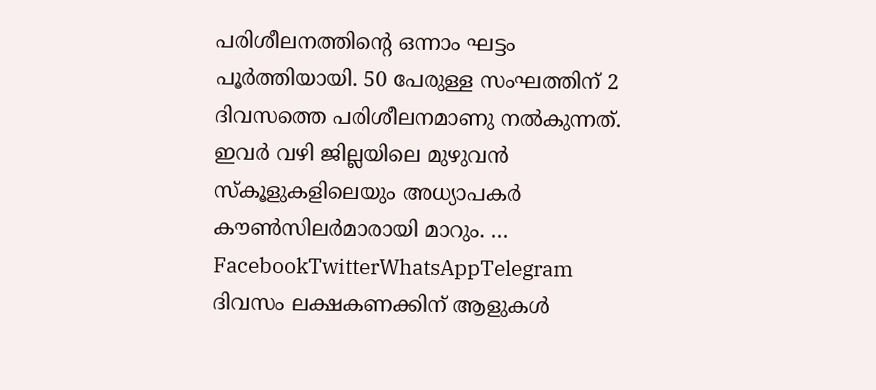പരിശീലനത്തിന്റെ ഒന്നാം ഘട്ടം പൂർത്തിയായി. 50 പേരുള്ള സംഘത്തിന് 2 ദിവസത്തെ പരിശീലനമാണു നൽകുന്നത്.
ഇവർ വഴി ജില്ലയിലെ മുഴുവൻ സ്കൂളുകളിലെയും അധ്യാപകർ കൗൺസിലർമാരായി മാറും. … FacebookTwitterWhatsAppTelegram
ദിവസം ലക്ഷകണക്കിന് ആളുകൾ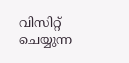വിസിറ്റ് ചെയ്യുന്ന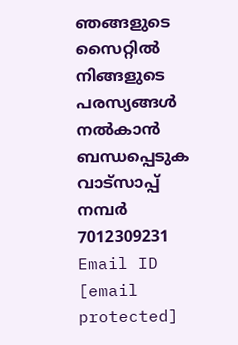ഞങ്ങളുടെ സൈറ്റിൽ നിങ്ങളുടെ പരസ്യങ്ങൾ നൽകാൻ ബന്ധപ്പെടുക വാട്സാപ്പ് നമ്പർ 7012309231 Email ID [email protected]